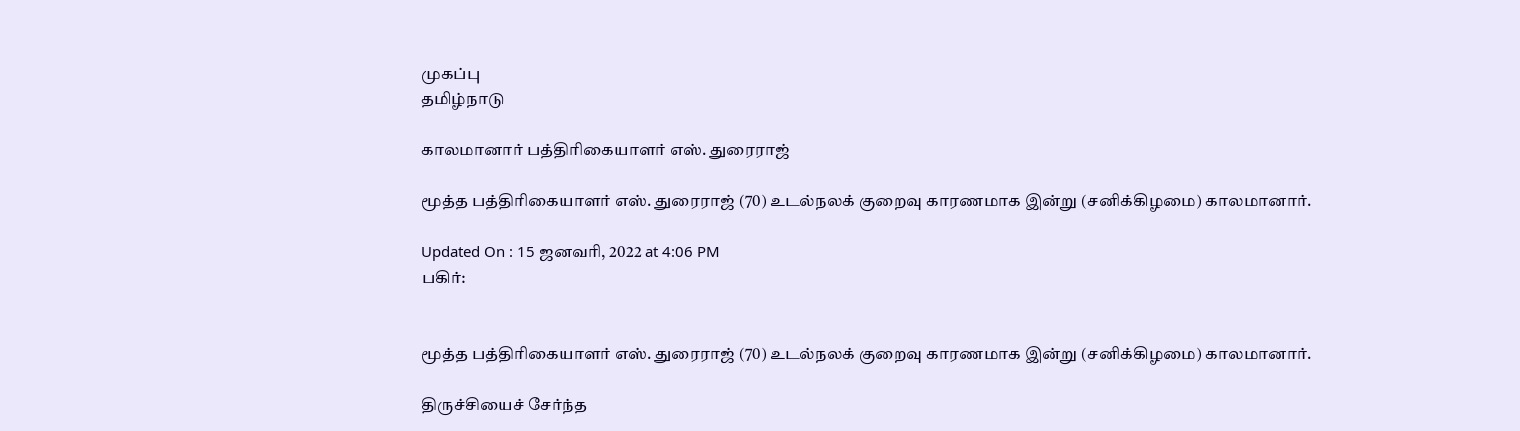முகப்பு
தமிழ்நாடு

காலமானார் பத்திரிகையாளர் எஸ். துரைராஜ்

மூத்த பத்திரிகையாளர் எஸ். துரைராஜ் (70) உடல்நலக் குறைவு காரணமாக இன்று (சனிக்கிழமை) காலமானார்.

Updated On : 15 ஜனவரி, 2022 at 4:06 PM
பகிர்:


மூத்த பத்திரிகையாளர் எஸ். துரைராஜ் (70) உடல்நலக் குறைவு காரணமாக இன்று (சனிக்கிழமை) காலமானார்.

திருச்சியைச் சேர்ந்த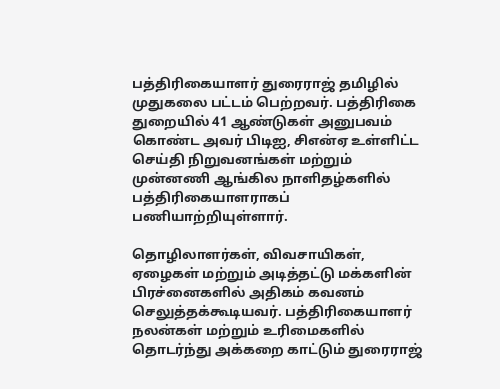பத்திரிகையாளர் துரைராஜ் தமிழில் முதுகலை பட்டம் பெற்றவர். பத்திரிகை துறையில் 41 ஆண்டுகள் அனுபவம் கொண்ட அவர் பிடிஐ, சிஎன்ஏ உள்ளிட்ட செய்தி நிறுவனங்கள் மற்றும் முன்னணி ஆங்கில நாளிதழ்களில் பத்திரிகையாளராகப் பணியாற்றியுள்ளார்.

தொழிலாளர்கள், விவசாயிகள், ஏழைகள் மற்றும் அடித்தட்டு மக்களின் பிரச்னைகளில் அதிகம் கவனம் செலுத்தக்கூடியவர். பத்திரிகையாளர் நலன்கள் மற்றும் உரிமைகளில் தொடர்ந்து அக்கறை காட்டும் துரைராஜ்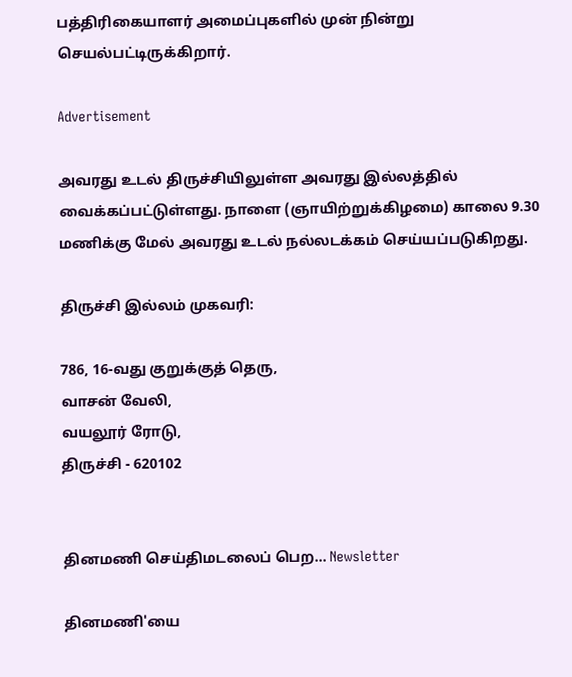பத்திரிகையாளர் அமைப்புகளில் முன் நின்று செயல்பட்டிருக்கிறார்.

Advertisement

அவரது உடல் திருச்சியிலுள்ள அவரது இல்லத்தில் வைக்கப்பட்டுள்ளது. நாளை (ஞாயிற்றுக்கிழமை) காலை 9.30 மணிக்கு மேல் அவரது உடல் நல்லடக்கம் செய்யப்படுகிறது.

திருச்சி இல்லம் முகவரி:

786, 16-வது குறுக்குத் தெரு,
வாசன் வேலி,
வயலூர் ரோடு,
திருச்சி - 620102


தினமணி செய்திமடலைப் பெற... Newsletter

தினமணி'யை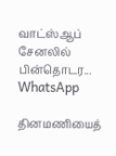வாட்ஸ்ஆப் சேனலில் பின்தொடர... WhatsApp

தினமணியைத்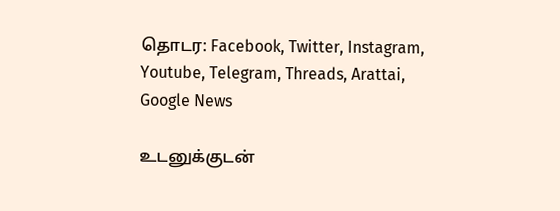தொடர: Facebook, Twitter, Instagram, Youtube, Telegram, Threads, Arattai, Google News

உடனுக்குடன்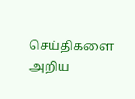செய்திகளை அறிய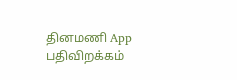தினமணி App பதிவிறக்கம்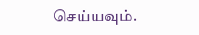செய்யவும்.